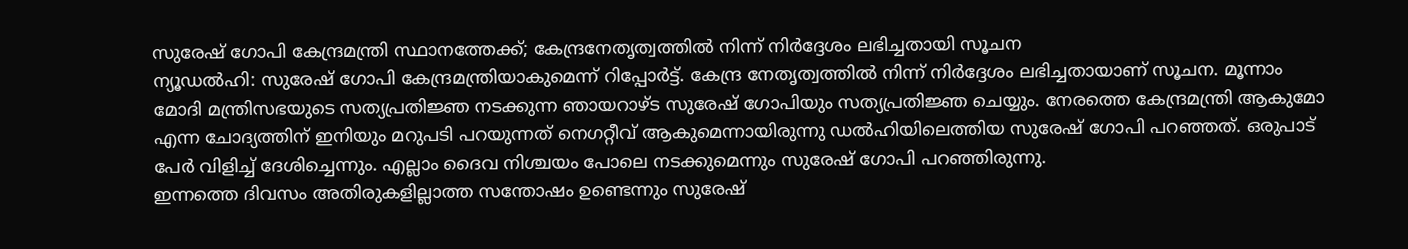സുരേഷ് ഗോപി കേന്ദ്രമന്ത്രി സ്ഥാനത്തേക്ക്; കേന്ദ്രനേതൃത്വത്തിൽ നിന്ന് നിർദ്ദേശം ലഭിച്ചതായി സൂചന
ന്യൂഡൽഹി: സുരേഷ് ഗോപി കേന്ദ്രമന്ത്രിയാകുമെന്ന് റിപ്പോർട്ട്. കേന്ദ്ര നേതൃത്വത്തിൽ നിന്ന് നിർദ്ദേശം ലഭിച്ചതായാണ് സൂചന. മൂന്നാം മോദി മന്ത്രിസഭയുടെ സത്യപ്രതിജ്ഞ നടക്കുന്ന ഞായറാഴ്ട സുരേഷ് ഗോപിയും സത്യപ്രതിജ്ഞ ചെയ്യും. നേരത്തെ കേന്ദ്രമന്ത്രി ആകുമോ എന്ന ചോദ്യത്തിന് ഇനിയും മറുപടി പറയുന്നത് നെഗറ്റീവ് ആകുമെന്നായിരുന്നു ഡൽഹിയിലെത്തിയ സുരേഷ് ഗോപി പറഞ്ഞത്. ഒരുപാട് പേർ വിളിച്ച് ദേശിച്ചെന്നും. എല്ലാം ദൈവ നിശ്ചയം പോലെ നടക്കുമെന്നും സുരേഷ് ഗോപി പറഞ്ഞിരുന്നു.
ഇന്നത്തെ ദിവസം അതിരുകളില്ലാത്ത സന്തോഷം ഉണ്ടെന്നും സുരേഷ്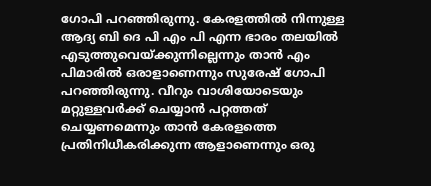ഗോപി പറഞ്ഞിരുന്നു. കേരളത്തിൽ നിന്നുള്ള ആദ്യ ബി ദെ പി എം പി എന്ന ഭാരം തലയിൽ എടുത്തുവെയ്ക്കുന്നില്ലെന്നും താൻ എം പിമാരിൽ ഒരാളാണെന്നും സുരേഷ് ഗോപി പറഞ്ഞിരുന്നു. വീറും വാശിയോടെയും മറ്റുള്ളവർക്ക് ചെയ്യാൻ പറ്റത്തത് ചെയ്യണമെന്നും താൻ കേരളത്തെ പ്രതിനിധീകരിക്കുന്ന ആളാണെന്നും ഒരു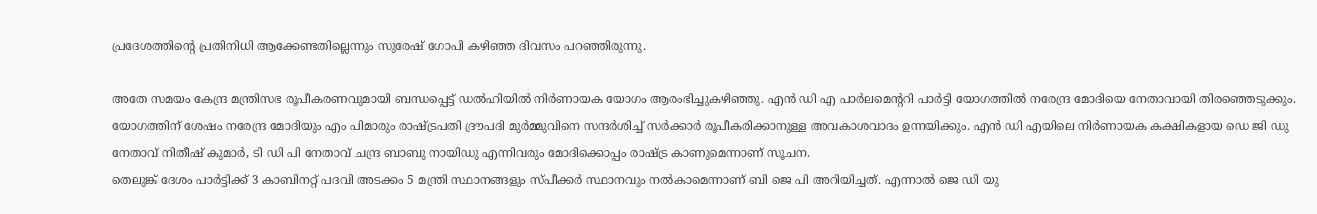പ്രദേശത്തിന്റെ പ്രതിനിധി ആക്കേണ്ടതില്ലെന്നും സുരേഷ് ഗോപി കഴിഞ്ഞ ദിവസം പറഞ്ഞിരുന്നു.

അതേ സമയം കേന്ദ്ര മന്ത്രിസഭ രൂപീകരണവുമായി ബന്ധപ്പെട്ട് ഡൽഹിയിൽ നിർണായക യോഗം ആരംഭിച്ചുകഴിഞ്ഞു. എൻ ഡി എ പാർലമെന്ററി പാർട്ടി യോഗത്തിൽ നരേന്ദ്ര മോദിയെ നേതാവായി തിരഞ്ഞെടുക്കും. യോഗത്തിന് ശേഷം നരേന്ദ്ര മോദിയും എം പിമാരും രാഷ്ട്രപതി ദ്രൗപദി മുർമ്മുവിനെ സന്ദർശിച്ച് സർക്കാർ രൂപീകരിക്കാനുള്ള അവകാശവാദം ഉന്നയിക്കും. എൻ ഡി എയിലെ നിർണായക കക്ഷികളായ ഡെ ജി ഡു നേതാവ് നിതീഷ് കുമാർ, ടി ഡി പി നേതാവ് ചന്ദ്ര ബാബു നായിഡു എന്നിവരും മോദിക്കൊപ്പം രാഷ്ട്ര കാണുമെന്നാണ് സൂചന.
തെലുങ്ക് ദേശം പാർട്ടിക്ക് 3 കാബിനറ്റ് പദവി അടക്കം 5 മന്ത്രി സ്ഥാനങ്ങളും സ്പീക്കർ സ്ഥാനവും നൽകാമെന്നാണ് ബി ജെ പി അറിയിച്ചത്. എന്നാൽ ജെ ഡി യു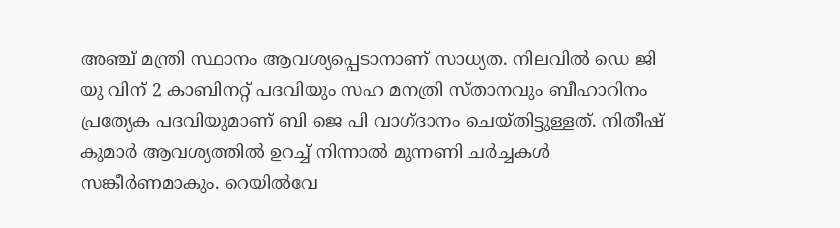അഞ്ച് മന്ത്രി സ്ഥാനം ആവശ്യപ്പെടാനാണ് സാധ്യത. നിലവിൽ ഡെ ജി യു വിന് 2 കാബിനറ്റ് പദവിയും സഹ മനത്രി സ്താനവും ബീഹാറിനം പ്രത്യേക പദവിയുമാണ് ബി ജെ പി വാഗ്ദാനം ചെയ്തിട്ടുള്ളത്. നിതീഷ് കുമാർ ആവശ്യത്തിൽ ഉറച്ച് നിന്നാൽ മുന്നണി ചർച്ചകൾ സങ്കീർണമാകും. റെയിൽവേ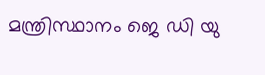മന്ത്രിസ്ഥാനം ജെ ഡി യു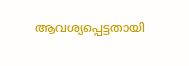ആവശ്യപ്പെട്ടതായി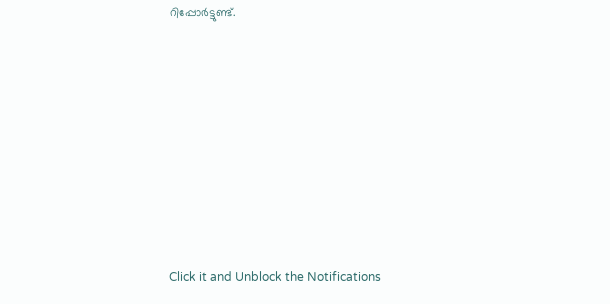റിപ്പോർട്ടുണ്ട്.












Click it and Unblock the Notifications